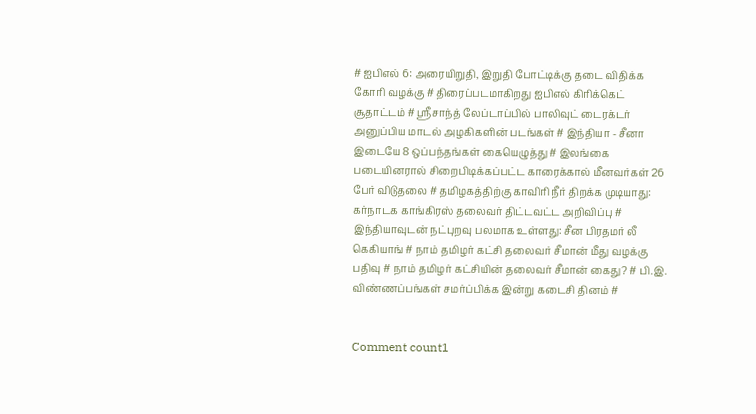# ஐபிஎல் 6: அரையிறுதி, இறுதி போட்டிக்கு தடை விதிக்க கோரி வழக்கு # திரைப்படமாகிறது ஐபிஎல் கிரிக்கெட் சூதாட்டம் # ஶ்ரீசாந்த் லேப்டாப்பில் பாலிவுட் டைரக்டர் அனுப்பிய மாடல் அழகிகளின் படங்கள் # இந்தியா - சீனா இடையே 8 ஒப்பந்தங்கள் கையெழுத்து # இலங்கை படையினரால் சிறைபிடிக்கப்பட்ட காரைக்கால் மீனவர்கள் 26 பேர் விடுதலை # தமிழகத்திற்கு காவிரி நீர் திறக்க முடியாது: கர்நாடக காங்கிரஸ் தலைவர் திட்டவட்ட அறிவிப்பு # இந்தியாவுடன் நட்புறவு பலமாக உள்ளது: சீன பிரதமர் லீ கெகியாங் # நாம் தமிழர் கட்சி தலைவர் சீமான் மீது வழக்கு பதிவு # நாம் தமிழர் கட்சியின் தலைவர் சீமான் கைது? # பி.இ. விண்ணப்பங்கள் சமர்ப்பிக்க இன்று கடைசி தினம் #


Comment count1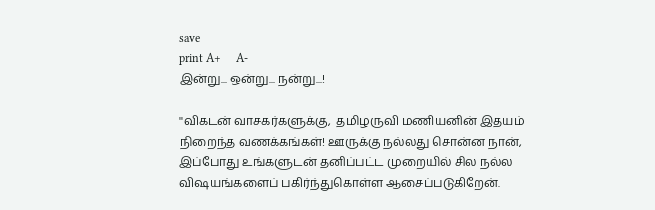save
print A+     A-
இன்று... ஒன்று... நன்று...!

''விகடன் வாசகர்களுக்கு,  தமிழருவி மணியனின் இதயம் நிறைந்த வணக்கங்கள்! ஊருக்கு நல்லது சொன்ன நான், இப்போது உங்களுடன் தனிப்பட்ட முறையில் சில நல்ல விஷயங்களைப் பகிர்ந்துகொள்ள ஆசைப்படுகிறேன்.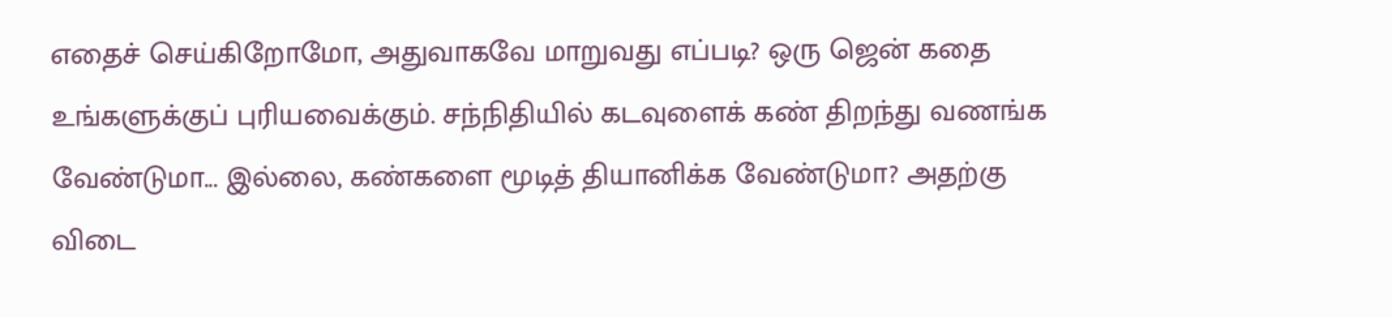எதைச் செய்கிறோமோ, அதுவாகவே மாறுவது எப்படி? ஒரு ஜென் கதை உங்களுக்குப் புரியவைக்கும். சந்நிதியில் கடவுளைக் கண் திறந்து வணங்க வேண்டுமா... இல்லை, கண்களை மூடித் தியானிக்க வேண்டுமா? அதற்கு விடை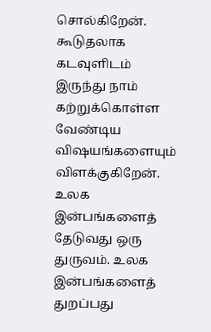சொல்கிறேன். கூடுதலாக கடவுளிடம் இருந்து நாம் கற்றுக்கொள்ள வேண்டிய விஷயங்களையும் விளக்குகிறேன். உலக இன்பங்களைத் தேடுவது ஒரு துருவம். உலக இன்பங்களைத் துறப்பது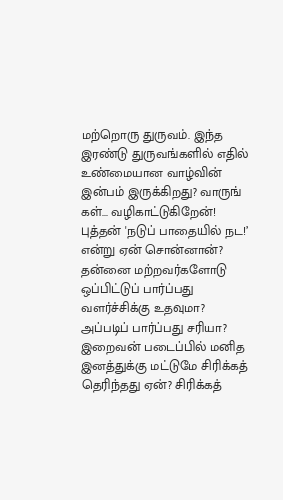மற்றொரு துருவம். இந்த இரண்டு துருவங்களில் எதில் உண்மையான வாழ்வின் இன்பம் இருக்கிறது? வாருங் கள்... வழிகாட்டுகிறேன்! புத்தன் 'நடுப் பாதையில் நட!’ என்று ஏன் சொன்னான்? தன்னை மற்றவர்களோடு ஒப்பிட்டுப் பார்ப்பது வளர்ச்சிக்கு உதவுமா? அப்படிப் பார்ப்பது சரியா? இறைவன் படைப்பில் மனித இனத்துக்கு மட்டுமே சிரிக்கத் தெரிந்தது ஏன்? சிரிக்கத்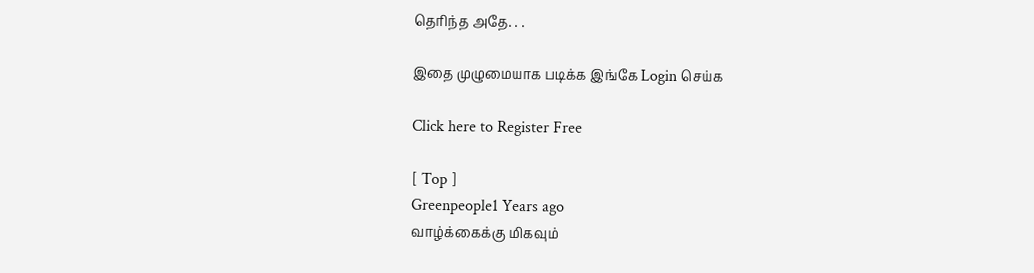தெரிந்த அதே. . .

இதை முழுமையாக படிக்க இங்கே Login செய்க

Click here to Register Free

[ Top ]
Greenpeople1 Years ago
வாழ்க்கைக்கு மிகவும்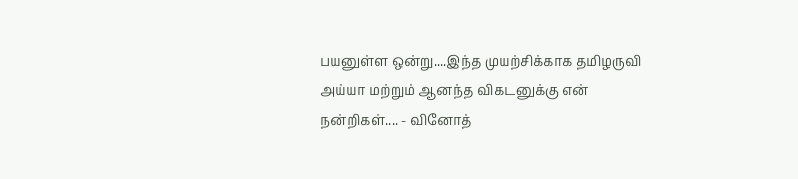பயனுள்ள ஒன்று....இந்த முயற்சிக்காக தமிழருவி அய்யா மற்றும் ஆனந்த விகடனுக்கு என் நன்றிகள்.... - வினோத்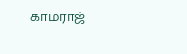காமராஜ்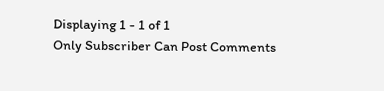Displaying 1 - 1 of 1
Only Subscriber Can Post Comments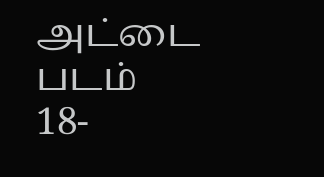அட்டை படம்
18-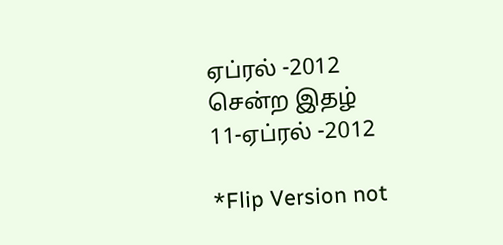ஏப்ரல் -2012
சென்ற இதழ்
11-ஏப்ரல் -2012

*Flip Version not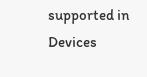supported in Devices